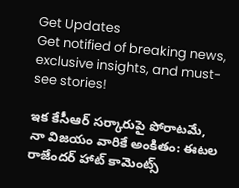Get Updates
Get notified of breaking news, exclusive insights, and must-see stories!

ఇక కేసీఆర్ సర్కారుపై పోరాటమే, నా విజయం వారికే అంకితం: ఈటల రాజేందర్ హాట్ కామెంట్స్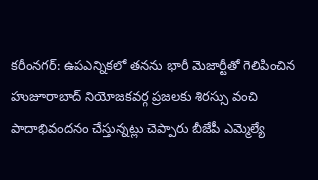కరీంనగర్: ఉపఎన్నికలో తనను భారీ మెజార్టీతో గెలిపించిన హుజూరాబాద్ నియోజకవర్గ ప్రజలకు శిరస్సు వంచి పాదాభివందనం చేస్తున్నట్లు చెప్పారు బీజేపీ ఎమ్మెల్యే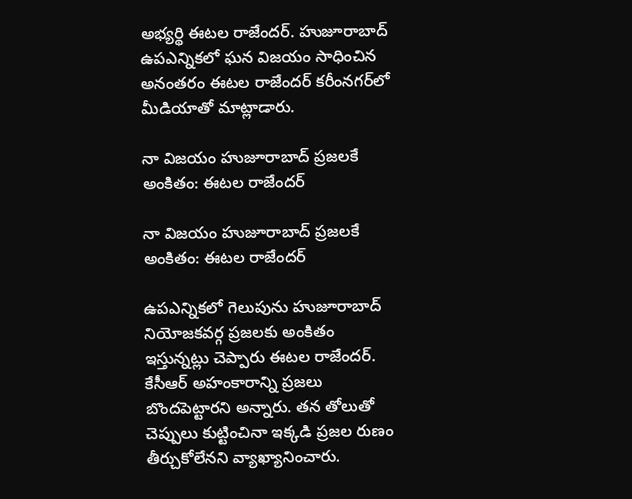అభ్యర్థి ఈటల రాజేందర్. హుజూరాబాద్ ఉపఎన్నికలో ఘన విజయం సాధించిన అనంతరం ఈటల రాజేందర్ కరీంనగర్‌లో మీడియాతో మాట్లాడారు.

నా విజయం హుజూరాబాద్ ప్రజలకే అంకితం: ఈటల రాజేందర్

నా విజయం హుజూరాబాద్ ప్రజలకే అంకితం: ఈటల రాజేందర్

ఉపఎన్నికలో గెలుపును హుజూరాబాద్ నియోజకవర్గ ప్రజలకు అంకితం ఇస్తున్నట్లు చెప్పారు ఈటల రాజేందర్. కేసీఆర్ అహంకారాన్ని ప్రజలు బొందపెట్టారని అన్నారు. తన తోలుతో చెప్పులు కుట్టించినా ఇక్కడి ప్రజల రుణం తీర్చుకోలేనని వ్యాఖ్యానించారు.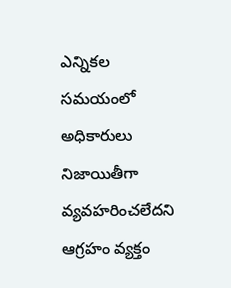ఎన్నికల సమయంలో అధికారులు నిజాయితీగా వ్యవహరించలేదని ఆగ్రహం వ్యక్తం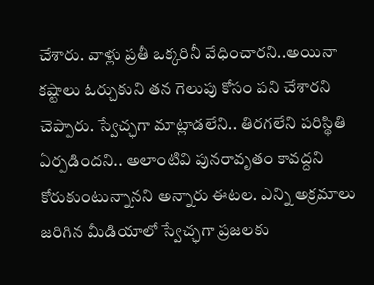చేశారు. వాళ్లు ప్రతీ ఒక్కరినీ వేధించారని..అయినా కష్టాలు ఓర్చుకుని తన గెలుపు కోసం పని చేశారని చెప్పారు. స్వేచ్ఛగా మాట్లాడలేని.. తిరగలేని పరిస్థితి ఏర్పడిందని.. అలాంటివి పునరావృతం కావద్దని కోరుకుంటున్నానని అన్నారు ఈటల. ఎన్ని అక్రమాలు జరిగిన మీడియాలో స్వేచ్ఛగా ప్రజలకు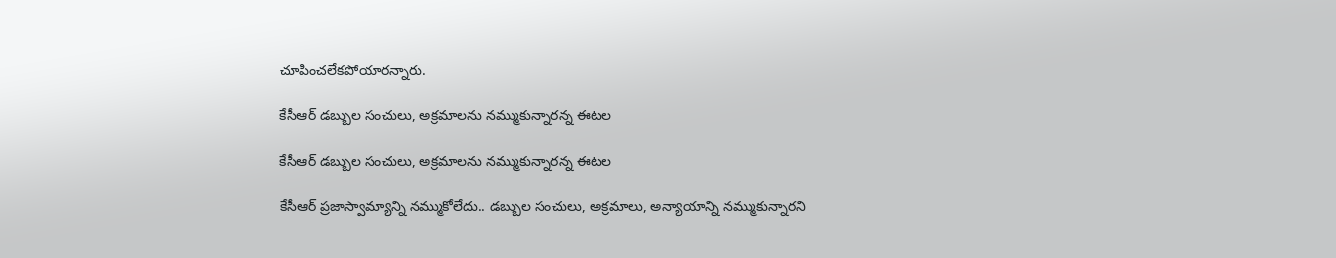చూపించలేకపోయారన్నారు.

కేసీఆర్ డబ్బుల సంచులు, అక్రమాలను నమ్ముకున్నారన్న ఈటల

కేసీఆర్ డబ్బుల సంచులు, అక్రమాలను నమ్ముకున్నారన్న ఈటల

కేసీఆర్ ప్రజాస్వామ్యాన్ని నమ్ముకోలేదు.. డబ్బుల సంచులు, అక్రమాలు, అన్యాయాన్ని నమ్ముకున్నారని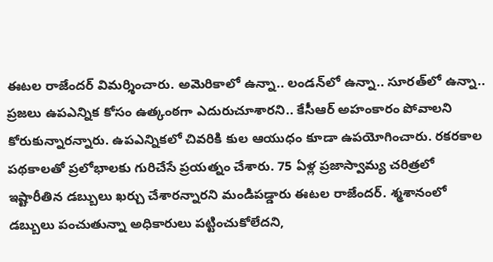ఈటల రాజేందర్ విమర్శించారు. అమెరికాలో ఉన్నా.. లండన్‌లో ఉన్నా.. సూరత్‌లో ఉన్నా.. ప్రజలు ఉపఎన్నిక కోసం ఉత్కంఠగా ఎదురుచూశారని.. కేసీఆర్ అహంకారం పోవాలని కోరుకున్నారన్నారు. ఉపఎన్నికలో చివరికి కుల ఆయుధం కూడా ఉపయోగించారు. రకరకాల పథకాలతో ప్రలోభాలకు గురిచేసే ప్రయత్నం చేశారు. 75 ఏళ్ల ప్రజాస్వామ్య చరిత్రలో ఇష్టారీతిన డబ్బులు ఖర్చు చేశారన్నారని మండిపడ్డారు ఈటల రాజేందర్. శ్మశానంలో డబ్బులు పంచుతున్నా అధికారులు పట్టించుకోలేదని,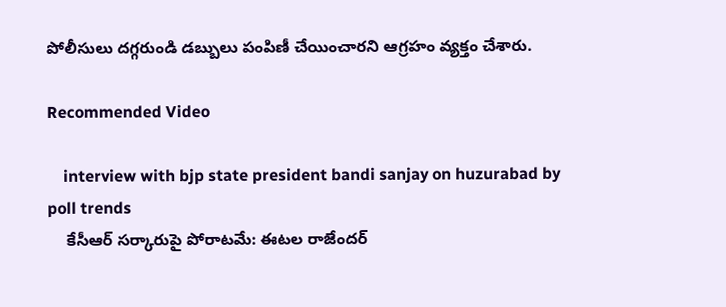పోలీసులు దగ్గరుండి డబ్బులు పంపిణీ చేయించారని ఆగ్రహం వ్యక్తం చేశారు.

Recommended Video

    interview with bjp state president bandi sanjay on huzurabad by poll trends
    కేసీఆర్ సర్కారుపై పోరాటమే: ఈటల రాజేందర్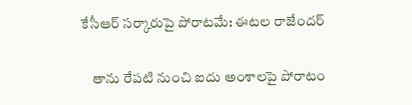కేసీఆర్ సర్కారుపై పోరాటమే: ఈటల రాజేందర్

    తాను రేపటి నుంచి ఐదు అంశాలపై పోరాటం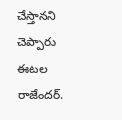చేస్తానని చెప్పారు ఈటల రాజేందర్.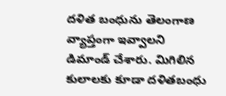దళిత బంధును తెలంగాణ వ్యాప్తంగా ఇవ్వాలని డిమాండ్ చేశారు. మిగిలిన కులాలకు కూడా దళితబంధు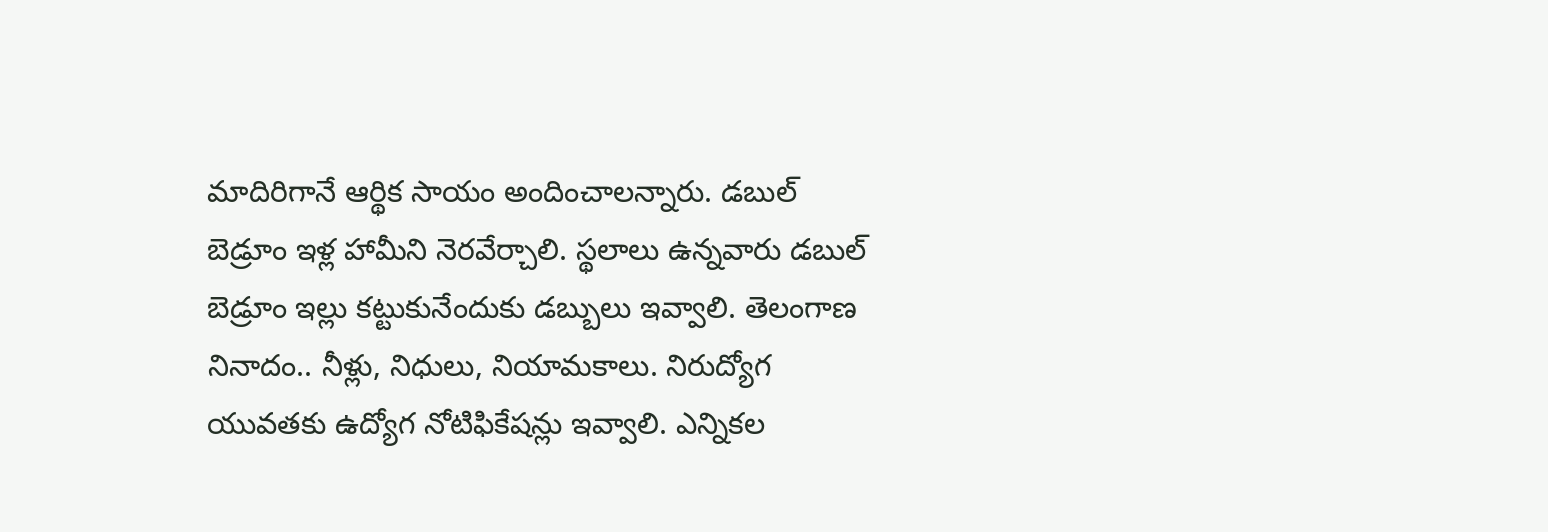మాదిరిగానే ఆర్థిక సాయం అందించాలన్నారు. డబుల్ బెడ్రూం ఇళ్ల హామీని నెరవేర్చాలి. స్థలాలు ఉన్నవారు డబుల్ బెడ్రూం ఇల్లు కట్టుకునేందుకు డబ్బులు ఇవ్వాలి. తెలంగాణ నినాదం.. నీళ్లు, నిధులు, నియామకాలు. నిరుద్యోగ యువతకు ఉద్యోగ నోటిఫికేషన్లు ఇవ్వాలి. ఎన్నికల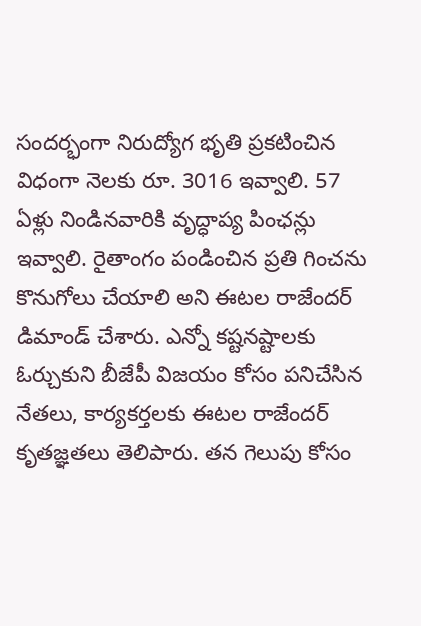సందర్భంగా నిరుద్యోగ భృతి ప్రకటించిన విధంగా నెలకు రూ. 3016 ఇవ్వాలి. 57 ఏళ్లు నిండినవారికి వృద్ధాప్య పింఛన్లు ఇవ్వాలి. రైతాంగం పండించిన ప్రతి గించను కొనుగోలు చేయాలి అని ఈటల రాజేందర్ డిమాండ్ చేశారు. ఎన్నో కష్టనష్టాలకు ఓర్చుకుని బీజేపీ విజయం కోసం పనిచేసిన నేతలు, కార్యకర్తలకు ఈటల రాజేందర్ కృతజ్ఞతలు తెలిపారు. తన గెలుపు కోసం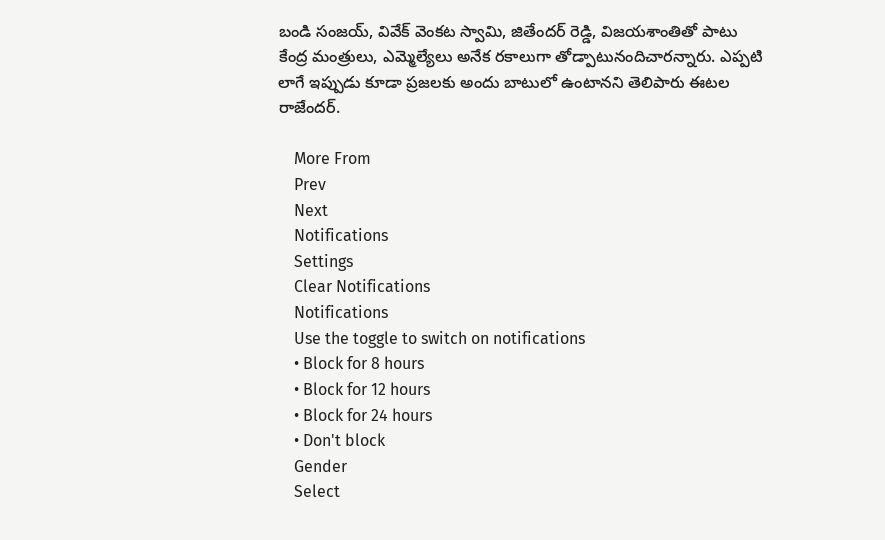బండి సంజయ్, వివేక్ వెంకట స్వామి, జితేందర్ రెడ్డి, విజయశాంతితో పాటు కేంద్ర మంత్రులు, ఎమ్మెల్యేలు అనేక రకాలుగా తోడ్పాటునందిచారన్నారు. ఎప్పటి లాగే ఇప్పుడు కూడా ప్రజలకు అందు బాటులో ఉంటానని తెలిపారు ఈటల రాజేందర్.

    More From
    Prev
    Next
    Notifications
    Settings
    Clear Notifications
    Notifications
    Use the toggle to switch on notifications
    • Block for 8 hours
    • Block for 12 hours
    • Block for 24 hours
    • Don't block
    Gender
    Select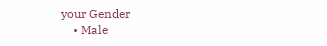your Gender
    • Male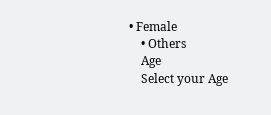• Female
    • Others
    Age
    Select your Age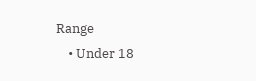Range
    • Under 18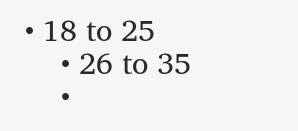• 18 to 25
    • 26 to 35
    •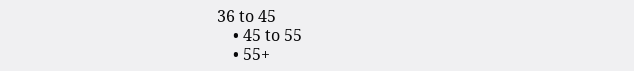36 to 45
    • 45 to 55
    • 55+